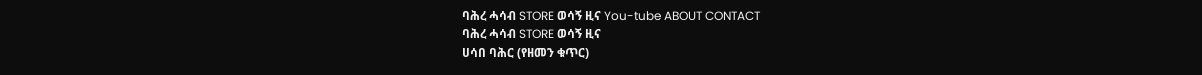ባሕረ ሓሳብ STORE ወሳኝ ዚና You-tube ABOUT CONTACT
ባሕረ ሓሳብ STORE ወሳኝ ዚና
ሀሳበ ባሕር (የዘመን ቁጥር)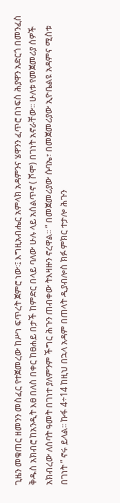ጊዜን መቁጠር ዘመንን መስፈር የተጀመረው ከሥነ ፍጥረት ጀምሮ ነው፡፤ እግዚአብሔር አምላክ አዳምንና ሄዋንን ፈጥሮ በነፍስ ሕያዋን አድርጎ በመንፈስ ቅዱስ አክብሮ ከአንዲት እፀ በለስ በቀር ከፀሐይ በታች ከምድር በላይ ባለው ሁሉ ላይ አሰልጥኖ ( ሾሞ) በገነት አኖራቸው፡፡ ሁለቱ የመጀመሪያ ሰዎች አክብረው ለሰባት ዓመት በገነተ ያለምንም ችግር ሕጉን ጠብቀው ትእዛዙን ኖረዋል፡፡ “ በመጀመሪያው ሱባኤ፣ በመጀመሪያው ኢዮቤልዩ አዳምና ሚስቱ በገነት ” ኖሩ ይላል፡፡ ኩፋ 4÷14 ከዚህ በኋላ አዳም በጠላት ዲያብሎስ ክፉ ምክር ተታሎ ሕጉን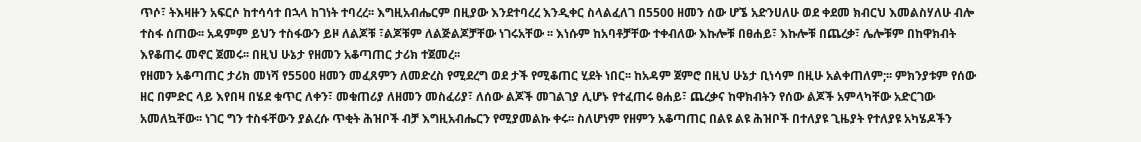ጥሶ፣ ትእዛዙን አፍርሶ ከተሳሳተ በኋላ ከገነት ተባረረ፡፡ እግዚአብሔርም በዚያው እንደተባረረ እንዲቀር ስላልፈለገ በ5500 ዘመን ሰው ሆኜ አድንሀለሁ ወደ ቀደመ ክብርህ እመልስሃለሁ ብሎ ተስፋ ሰጠው፡፡ አዳምም ይህን ተስፋውን ይዞ ለልጆቹ ፣ልጆቹም ለልጅልጆቻቸው ነገሩአቸው ፡፡ እነሱም ከአባቶቻቸው ተቀብለው እኩሎቹ በፀሐይ፣ እኩሎቹ በጨረቃ፣ ሌሎቹም በከዋክብት እየቆጠሩ መኖር ጀመሩ፡፡ በዚህ ሁኔታ የዘመን አቆጣጠር ታሪክ ተጀመረ፡፡
የዘመን አቆጣጠር ታሪክ መነሻ የ5500 ዘመን መፈጸምን ለመድረስ የሚደረግ ወደ ታች የሚቆጠር ሂደት ነበር፡፡ ከአዳም ጀምሮ በዚህ ሁኔታ ቢነሳም በዚሁ አልቀጠለም;፡፡ ምክንያቱም የሰው ዘር በምድር ላይ እየበዛ በሄደ ቁጥር ለቀን፣ መቁጠሪያ ለዘመን መስፈሪያ፣ ለሰው ልጆች መገልገያ ሊሆኑ የተፈጠሩ ፀሐይ፣ ጨረቃና ከዋክብትን የሰው ልጆች አምላካቸው አድርገው አመለኳቸው፡፡ ነገር ግን ተስፋቸውን ያልረሱ ጥቂት ሕዝቦች ብቻ እግዚአብሔርን የሚያመልኩ ቀሩ፡፡ ስለሆነም የዘምን አቆጣጠር በልዩ ልዩ ሕዝቦች በተለያዩ ጊዜያት የተለያዩ አካሄዶችን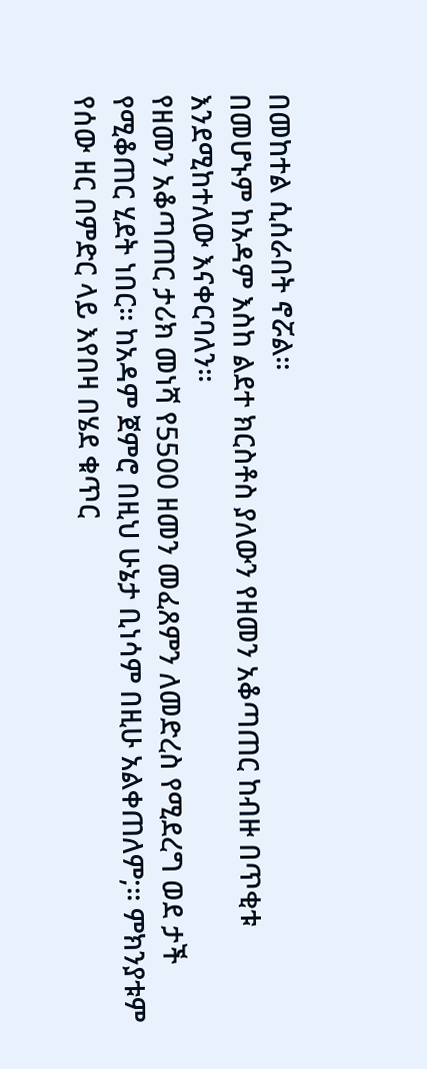በመከተል ሲሰራበት ኖሯል፡፡
በመሆኑም ከአዳም እስከ ልደተ ክርስቶስ ያለውን የዘመን አቆጣጠር ከብዙ በጥቂቱ እንደሚከተለው እናቀርባለን፡፡
የዘመን አቆጣጠር ታሪክ መነሻ የ5500 ዘመን መፈጸምን ለመድረስ የሚደረግ ወደ ታች የሚቆጠር ሂደት ነበር፡፡ ከአዳም ጀምሮ በዚህ ሁኔታ ቢነሳም በዚሁ አልቀጠለም;፡፡ ምክንያቱም የሰው ዘር በምድር ላይ እየበዛ በሄደ ቁጥር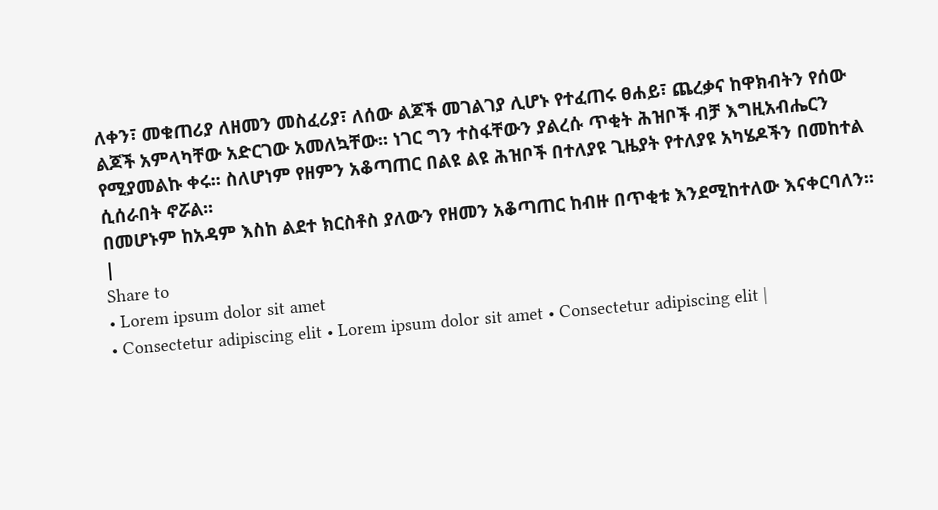ለቀን፣ መቁጠሪያ ለዘመን መስፈሪያ፣ ለሰው ልጆች መገልገያ ሊሆኑ የተፈጠሩ ፀሐይ፣ ጨረቃና ከዋክብትን የሰው ልጆች አምላካቸው አድርገው አመለኳቸው፡፡ ነገር ግን ተስፋቸውን ያልረሱ ጥቂት ሕዝቦች ብቻ እግዚአብሔርን የሚያመልኩ ቀሩ፡፡ ስለሆነም የዘምን አቆጣጠር በልዩ ልዩ ሕዝቦች በተለያዩ ጊዜያት የተለያዩ አካሄዶችን በመከተል ሲሰራበት ኖሯል፡፡
በመሆኑም ከአዳም እስከ ልደተ ክርስቶስ ያለውን የዘመን አቆጣጠር ከብዙ በጥቂቱ እንደሚከተለው እናቀርባለን፡፡
|
Share to
• Lorem ipsum dolor sit amet
• Consectetur adipiscing elit • Lorem ipsum dolor sit amet • Consectetur adipiscing elit |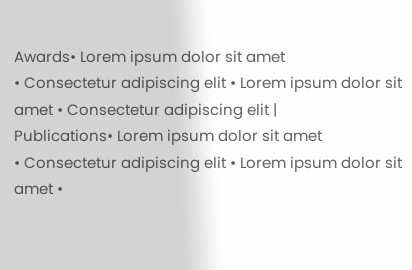Awards• Lorem ipsum dolor sit amet
• Consectetur adipiscing elit • Lorem ipsum dolor sit amet • Consectetur adipiscing elit |
Publications• Lorem ipsum dolor sit amet
• Consectetur adipiscing elit • Lorem ipsum dolor sit amet •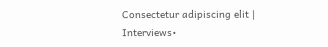Consectetur adipiscing elit |
Interviews•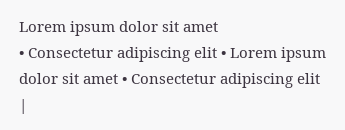Lorem ipsum dolor sit amet
• Consectetur adipiscing elit • Lorem ipsum dolor sit amet • Consectetur adipiscing elit |